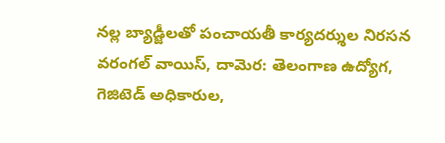నల్ల బ్యాడ్జీలతో పంచాయతీ కార్యదర్శుల నిరసన
వరంగల్ వాయిస్, దామెర: తెలంగాణ ఉద్యోగ, గెజిటెడ్ అధికారుల,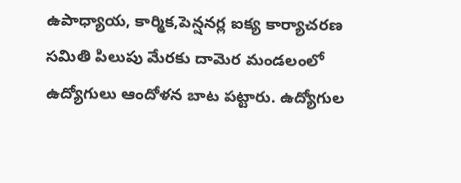ఉపాధ్యాయ, కార్మిక,పెన్షనర్ల ఐక్య కార్యాచరణ సమితి పిలుపు మేరకు దామెర మండలంలో ఉద్యోగులు ఆందోళన బాట పట్టారు. ఉద్యోగుల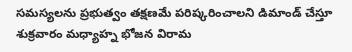సమస్యలను ప్రభుత్వం తక్షణమే పరిష్కరించాలని డిమాండ్ చేస్తూ శుక్రవారం మధ్యాహ్న భోజన విరామ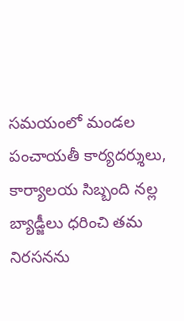సమయంలో మండల పంచాయతీ కార్యదర్శులు, కార్యాలయ సిబ్బంది నల్ల బ్యాడ్జీలు ధరించి తమ నిరసనను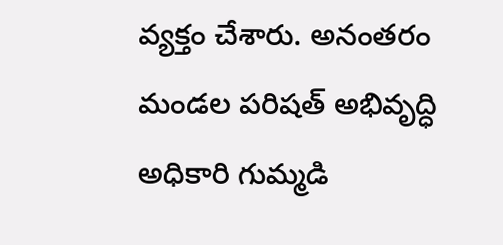వ్యక్తం చేశారు. అనంతరం మండల పరిషత్ అభివృద్ధి అధికారి గుమ్మడి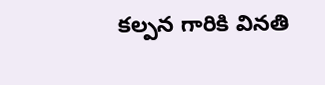కల్పన గారికి వినతి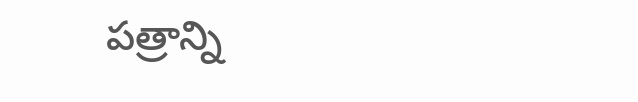పత్రాన్ని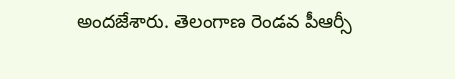అందజేశారు. తెలంగాణ రెండవ పీఆర్సీ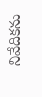నివేదికను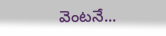వెంటనే...